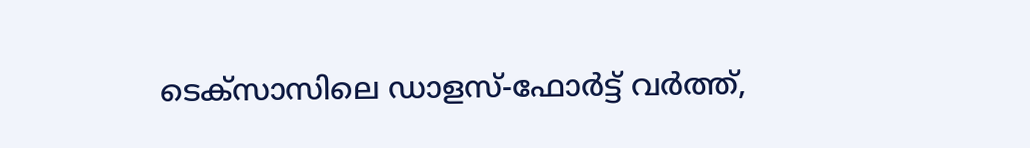ടെക്സാസിലെ ഡാളസ്-ഫോർട്ട് വർത്ത്,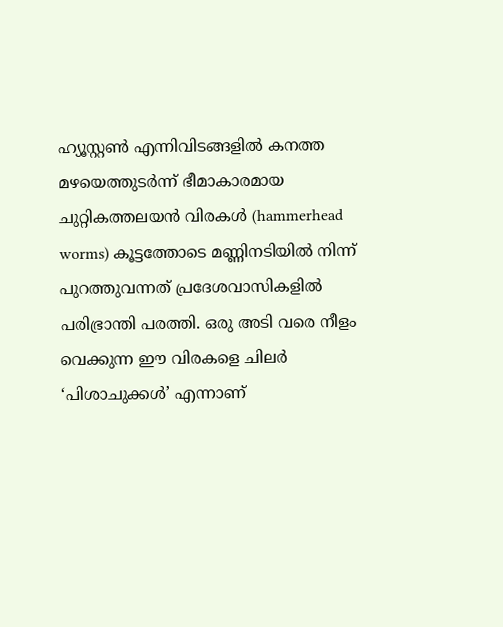ഹ്യൂസ്റ്റൺ എന്നിവിടങ്ങളിൽ കനത്ത മഴയെത്തുടർന്ന് ഭീമാകാരമായ ചുറ്റികത്തലയൻ വിരകൾ (hammerhead worms) കൂട്ടത്തോടെ മണ്ണിനടിയിൽ നിന്ന് പുറത്തുവന്നത് പ്രദേശവാസികളിൽ പരിഭ്രാന്തി പരത്തി. ഒരു അടി വരെ നീളം വെക്കുന്ന ഈ വിരകളെ ചിലർ ‘പിശാചുക്കൾ’ എന്നാണ്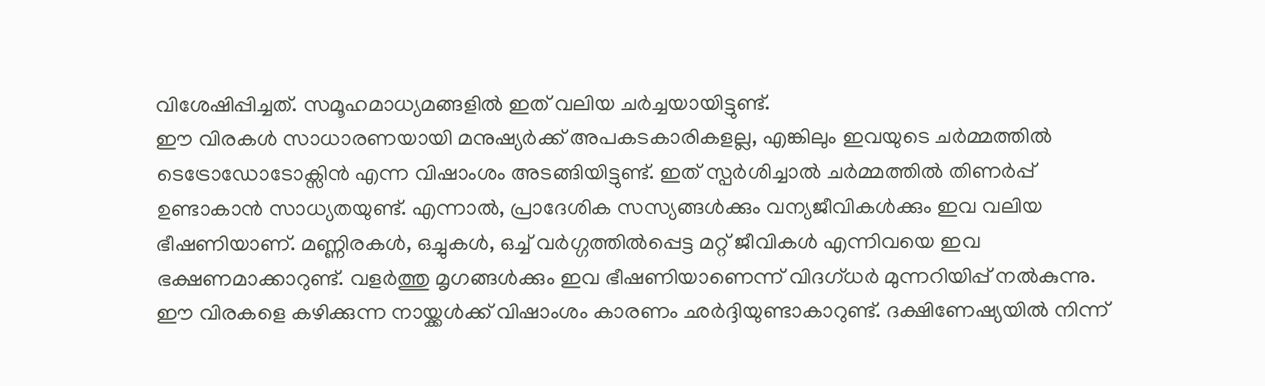വിശേഷിപ്പിച്ചത്. സമൂഹമാധ്യമങ്ങളിൽ ഇത് വലിയ ചർച്ചയായിട്ടുണ്ട്.
ഈ വിരകൾ സാധാരണയായി മനുഷ്യർക്ക് അപകടകാരികളല്ല, എങ്കിലും ഇവയുടെ ചർമ്മത്തിൽ ടെട്രോഡോടോക്സിൻ എന്ന വിഷാംശം അടങ്ങിയിട്ടുണ്ട്. ഇത് സ്പർശിച്ചാൽ ചർമ്മത്തിൽ തിണർപ്പ് ഉണ്ടാകാൻ സാധ്യതയുണ്ട്. എന്നാൽ, പ്രാദേശിക സസ്യങ്ങൾക്കും വന്യജീവികൾക്കും ഇവ വലിയ ഭീഷണിയാണ്. മണ്ണിരകൾ, ഒച്ചുകൾ, ഒച്ച് വർഗ്ഗത്തിൽപ്പെട്ട മറ്റ് ജീവികൾ എന്നിവയെ ഇവ ഭക്ഷണമാക്കാറുണ്ട്. വളർത്തു മൃഗങ്ങൾക്കും ഇവ ഭീഷണിയാണെന്ന് വിദഗ്ധർ മുന്നറിയിപ്പ് നൽകുന്നു.
ഈ വിരകളെ കഴിക്കുന്ന നായ്ക്കൾക്ക് വിഷാംശം കാരണം ഛർദ്ദിയുണ്ടാകാറുണ്ട്. ദക്ഷിണേഷ്യയിൽ നിന്ന്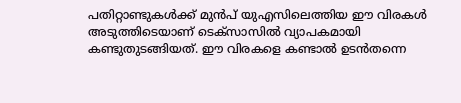പതിറ്റാണ്ടുകൾക്ക് മുൻപ് യുഎസിലെത്തിയ ഈ വിരകൾ അടുത്തിടെയാണ് ടെക്സാസിൽ വ്യാപകമായി കണ്ടുതുടങ്ങിയത്. ഈ വിരകളെ കണ്ടാൽ ഉടൻതന്നെ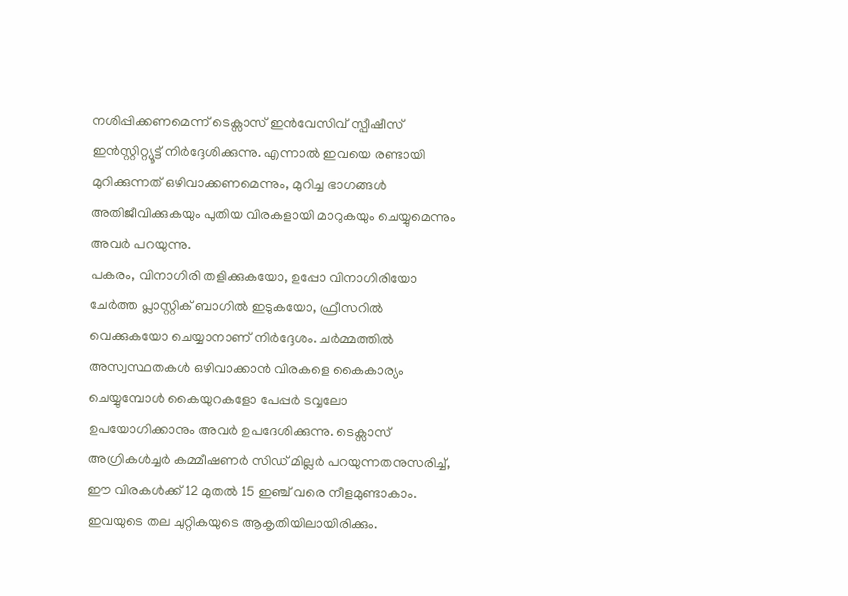നശിപ്പിക്കണമെന്ന് ടെക്സാസ് ഇൻവേസിവ് സ്പീഷീസ് ഇൻസ്റ്റിറ്റ്യൂട്ട് നിർദ്ദേശിക്കുന്നു. എന്നാൽ ഇവയെ രണ്ടായി മുറിക്കുന്നത് ഒഴിവാക്കണമെന്നും, മുറിച്ച ഭാഗങ്ങൾ അതിജീവിക്കുകയും പുതിയ വിരകളായി മാറുകയും ചെയ്യുമെന്നും അവർ പറയുന്നു.
പകരം, വിനാഗിരി തളിക്കുകയോ, ഉപ്പോ വിനാഗിരിയോ ചേർത്ത പ്ലാസ്റ്റിക് ബാഗിൽ ഇടുകയോ, ഫ്രീസറിൽ വെക്കുകയോ ചെയ്യാനാണ് നിർദ്ദേശം. ചർമ്മത്തിൽ അസ്വസ്ഥതകൾ ഒഴിവാക്കാൻ വിരകളെ കൈകാര്യം ചെയ്യുമ്പോൾ കൈയുറകളോ പേപ്പർ ടവ്വലോ ഉപയോഗിക്കാനും അവർ ഉപദേശിക്കുന്നു. ടെക്സാസ് അഗ്രികൾച്ചർ കമ്മീഷണർ സിഡ് മില്ലർ പറയുന്നതനുസരിച്ച്, ഈ വിരകൾക്ക് 12 മുതൽ 15 ഇഞ്ച് വരെ നീളമുണ്ടാകാം. ഇവയുടെ തല ചുറ്റികയുടെ ആകൃതിയിലായിരിക്കും.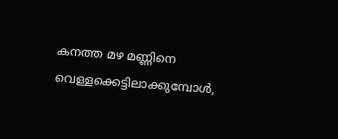കനത്ത മഴ മണ്ണിനെ വെള്ളക്കെട്ടിലാക്കുമ്പോൾ,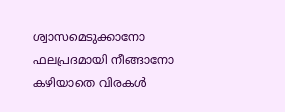ശ്വാസമെടുക്കാനോ ഫലപ്രദമായി നീങ്ങാനോ കഴിയാതെ വിരകൾ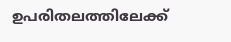ഉപരിതലത്തിലേക്ക്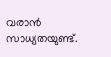വരാൻ സാധ്യതയുണ്ട്.